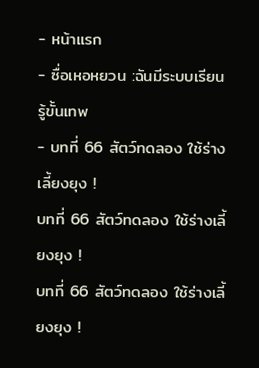- หน้าแรก
- ซื่อเหอหยวน :ฉันมีระบบเรียนรู้ขั้นเทพ
- บทที่ 66 สัตว์ทดลอง ใช้ร่างเลี้ยงยุง !
บทที่ 66 สัตว์ทดลอง ใช้ร่างเลี้ยงยุง !
บทที่ 66 สัตว์ทดลอง ใช้ร่างเลี้ยงยุง !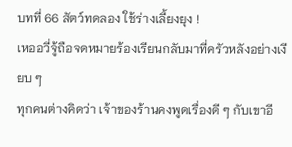บทที่ 66 สัตว์ทดลอง ใช้ร่างเลี้ยงยุง !
เหออวี่จู้ถือจดหมายร้องเรียนกลับมาที่ครัวหลังอย่างเงียบ ๆ
ทุกคนต่างคิดว่า เจ้าของร้านคงพูดเรื่องดี ๆ กับเขาอี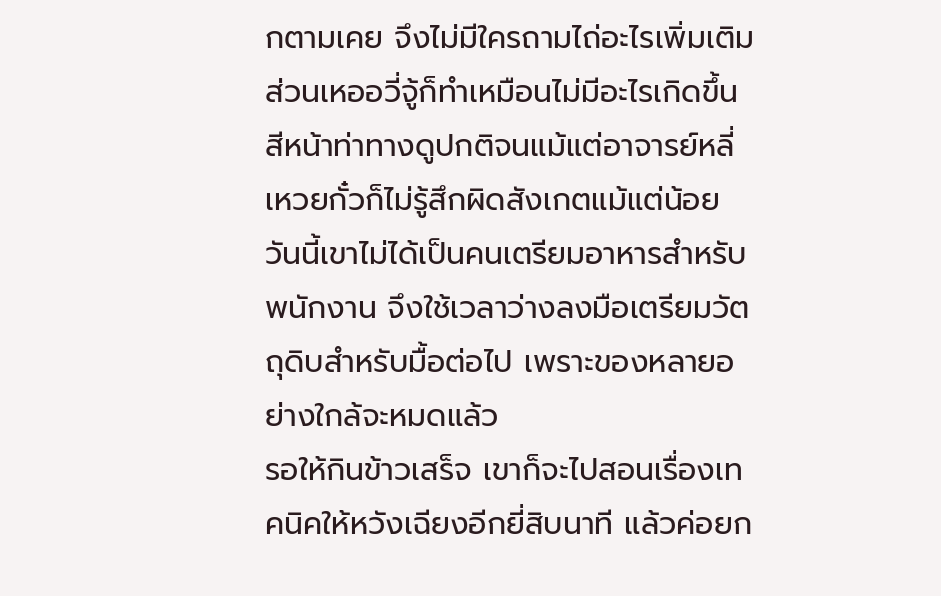กตามเคย จึงไม่มีใครถามไถ่อะไรเพิ่มเติม ส่วนเหออวี่จู้ก็ทำเหมือนไม่มีอะไรเกิดขึ้น สีหน้าท่าทางดูปกติจนแม้แต่อาจารย์หลี่เหวยกั๋วก็ไม่รู้สึกผิดสังเกตแม้แต่น้อย
วันนี้เขาไม่ได้เป็นคนเตรียมอาหารสำหรับพนักงาน จึงใช้เวลาว่างลงมือเตรียมวัตถุดิบสำหรับมื้อต่อไป เพราะของหลายอย่างใกล้จะหมดแล้ว
รอให้กินข้าวเสร็จ เขาก็จะไปสอนเรื่องเทคนิคให้หวังเฉียงอีกยี่สิบนาที แล้วค่อยก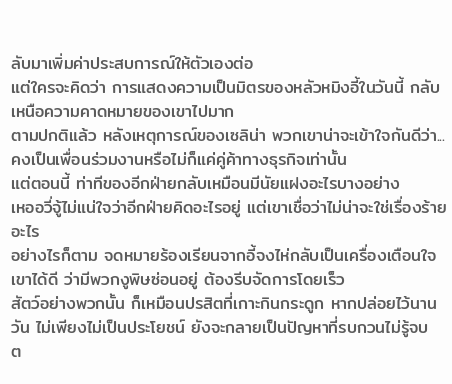ลับมาเพิ่มค่าประสบการณ์ให้ตัวเองต่อ
แต่ใครจะคิดว่า การแสดงความเป็นมิตรของหลัวหมิงอี้ในวันนี้ กลับเหนือความคาดหมายของเขาไปมาก
ตามปกติแล้ว หลังเหตุการณ์ของเซลิน่า พวกเขาน่าจะเข้าใจกันดีว่า...คงเป็นเพื่อนร่วมงานหรือไม่ก็แค่คู่ค้าทางธุรกิจเท่านั้น
แต่ตอนนี้ ท่าทีของอีกฝ่ายกลับเหมือนมีนัยแฝงอะไรบางอย่าง
เหออวี่จู้ไม่แน่ใจว่าอีกฝ่ายคิดอะไรอยู่ แต่เขาเชื่อว่าไม่น่าจะใช่เรื่องร้ายอะไร
อย่างไรก็ตาม จดหมายร้องเรียนจากอี้จงไห่กลับเป็นเครื่องเตือนใจเขาได้ดี ว่ามีพวกงูพิษซ่อนอยู่ ต้องรีบจัดการโดยเร็ว
สัตว์อย่างพวกนั้น ก็เหมือนปรสิตที่เกาะกินกระดูก หากปล่อยไว้นานวัน ไม่เพียงไม่เป็นประโยชน์ ยังจะกลายเป็นปัญหาที่รบกวนไม่รู้จบ
ต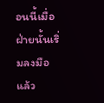อนนี้เมื่อฝ่ายนั้นเริ่มลงมือแล้ว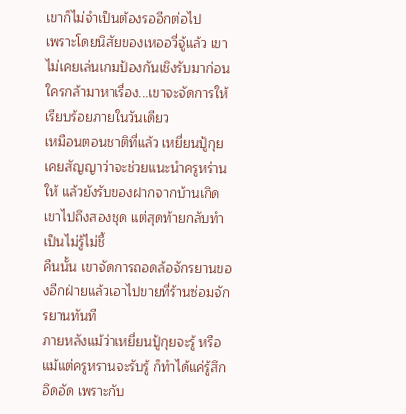เขาก็ไม่จำเป็นต้องรออีกต่อไป
เพราะโดยนิสัยของเหออวี่จู้แล้ว เขาไม่เคยเล่นเกมป้องกันเชิงรับมาก่อน
ใครกล้ามาหาเรื่อง...เขาจะจัดการให้เรียบร้อยภายในวันเดียว
เหมือนตอนชาติที่แล้ว เหยี่ยนปู้กุยเคยสัญญาว่าจะช่วยแนะนำครูหร่านให้ แล้วยังรับของฝากจากบ้านเกิดเขาไปถึงสองชุด แต่สุดท้ายกลับทำเป็นไม่รู้ไม่ชี้
คืนนั้น เขาจัดการถอดล้อจักรยานของอีกฝ่ายแล้วเอาไปขายที่ร้านซ่อมจักรยานทันที
ภายหลังแม้ว่าเหยี่ยนปู้กุยจะรู้ หรือแม้แต่ครูหรานจะรับรู้ ก็ทำได้แค่รู้สึกอึดอัด เพราะกับ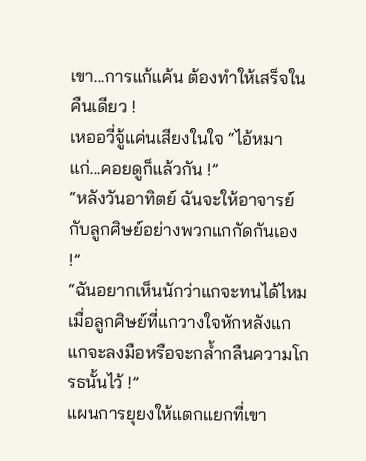เขา...การแก้แค้น ต้องทำให้เสร็จในคืนเดียว !
เหออวี่จู้แค่นเสียงในใจ “ไอ้หมาแก่...คอยดูก็แล้วกัน !”
“หลังวันอาทิตย์ ฉันจะให้อาจารย์กับลูกศิษย์อย่างพวกแกกัดกันเอง !”
“ฉันอยากเห็นนักว่าแกจะทนได้ไหม เมื่อลูกศิษย์ที่แกวางใจหักหลังแก แกจะลงมือหรือจะกล้ำกลืนความโกรธนั้นไว้ !”
แผนการยุยงให้แตกแยกที่เขา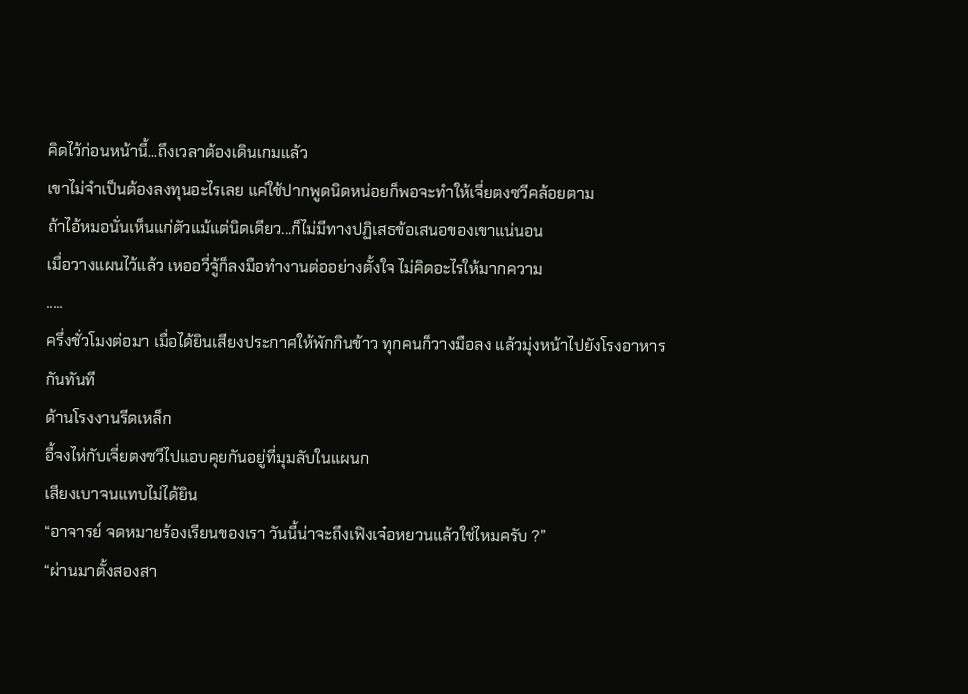คิดไว้ก่อนหน้านี้...ถึงเวลาต้องเดินเกมแล้ว
เขาไม่จำเป็นต้องลงทุนอะไรเลย แค่ใช้ปากพูดนิดหน่อยก็พอจะทำให้เจี่ยตงซวีคล้อยตาม
ถ้าไอ้หมอนั่นเห็นแก่ตัวแม้แต่นิดเดียว...ก็ไม่มีทางปฏิเสธข้อเสนอของเขาแน่นอน
เมื่อวางแผนไว้แล้ว เหออวี่จู้ก็ลงมือทำงานต่ออย่างตั้งใจ ไม่คิดอะไรให้มากความ
.....
ครึ่งชั่วโมงต่อมา เมื่อได้ยินเสียงประกาศให้พักกินข้าว ทุกคนก็วางมือลง แล้วมุ่งหน้าไปยังโรงอาหารกันทันที
ด้านโรงงานรีดเหล็ก
อี้จงไห่กับเจี่ยตงซวีไปแอบคุยกันอยู่ที่มุมลับในแผนก
เสียงเบาจนแทบไม่ได้ยิน
“อาจารย์ จดหมายร้องเรียนของเรา วันนี้น่าจะถึงเฟิงเจ๋อหยวนแล้วใช่ไหมครับ ?”
“ผ่านมาตั้งสองสา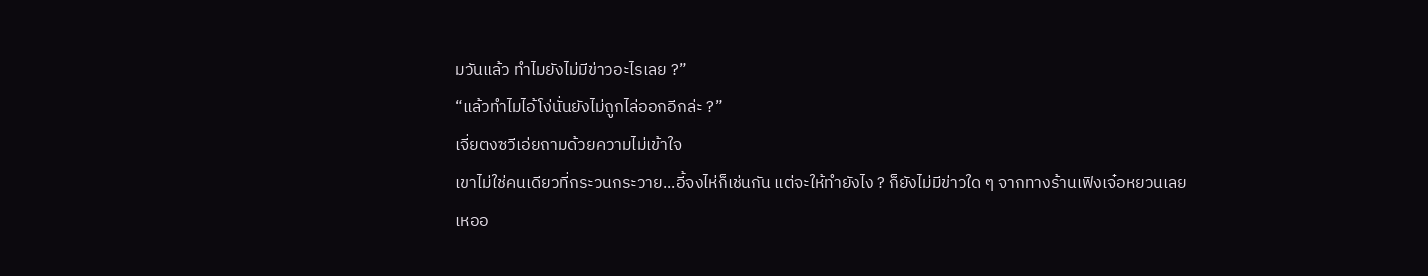มวันแล้ว ทำไมยังไม่มีข่าวอะไรเลย ?”
“แล้วทำไมไอ้โง่นั่นยังไม่ถูกไล่ออกอีกล่ะ ?”
เจี่ยตงซวีเอ่ยถามด้วยความไม่เข้าใจ
เขาไม่ใช่คนเดียวที่กระวนกระวาย...อี้จงไห่ก็เช่นกัน แต่จะให้ทำยังไง ? ก็ยังไม่มีข่าวใด ๆ จากทางร้านเฟิงเจ๋อหยวนเลย
เหออ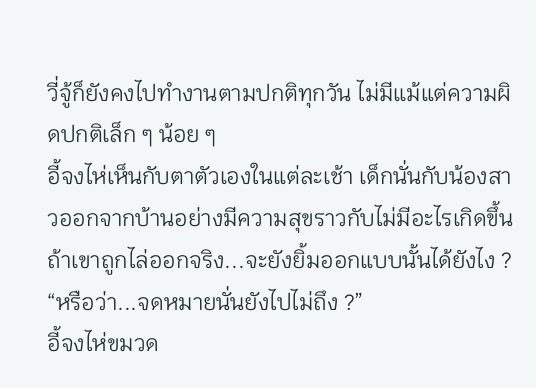วี่จู้ก็ยังคงไปทำงานตามปกติทุกวัน ไม่มีแม้แต่ความผิดปกติเล็ก ๆ น้อย ๆ
อี้จงไห่เห็นกับตาตัวเองในแต่ละเช้า เด็กนั่นกับน้องสาวออกจากบ้านอย่างมีความสุขราวกับไม่มีอะไรเกิดขึ้น
ถ้าเขาถูกไล่ออกจริง...จะยังยิ้มออกแบบนั้นได้ยังไง ?
“หรือว่า...จดหมายนั่นยังไปไม่ถึง ?”
อี้จงไห่ขมวด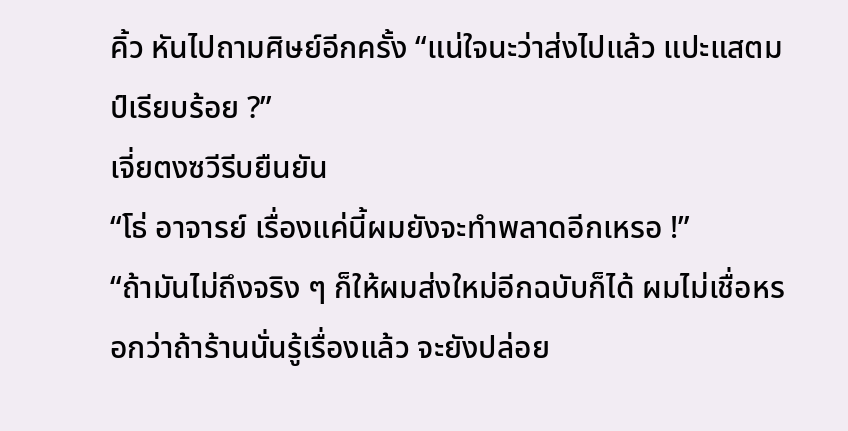คิ้ว หันไปถามศิษย์อีกครั้ง “แน่ใจนะว่าส่งไปแล้ว แปะแสตมป์เรียบร้อย ?”
เจี่ยตงซวีรีบยืนยัน
“โธ่ อาจารย์ เรื่องแค่นี้ผมยังจะทำพลาดอีกเหรอ !”
“ถ้ามันไม่ถึงจริง ๆ ก็ให้ผมส่งใหม่อีกฉบับก็ได้ ผมไม่เชื่อหรอกว่าถ้าร้านนั่นรู้เรื่องแล้ว จะยังปล่อย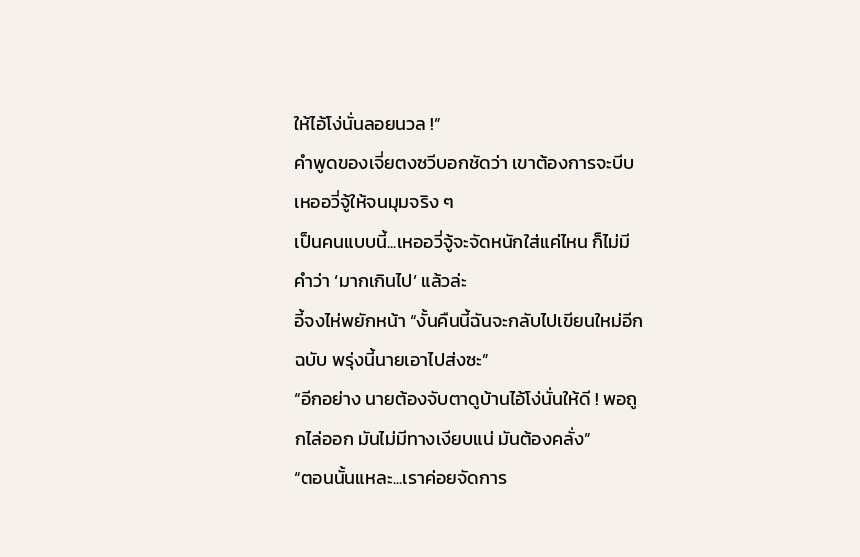ให้ไอ้โง่นั่นลอยนวล !”
คำพูดของเจี่ยตงซวีบอกชัดว่า เขาต้องการจะบีบเหออวี่จู้ให้จนมุมจริง ๆ
เป็นคนแบบนี้...เหออวี่จู้จะจัดหนักใส่แค่ไหน ก็ไม่มีคำว่า ‘มากเกินไป’ แล้วล่ะ
อี้จงไห่พยักหน้า “งั้นคืนนี้ฉันจะกลับไปเขียนใหม่อีกฉบับ พรุ่งนี้นายเอาไปส่งซะ”
“อีกอย่าง นายต้องจับตาดูบ้านไอ้โง่นั่นให้ดี ! พอถูกไล่ออก มันไม่มีทางเงียบแน่ มันต้องคลั่ง”
“ตอนนั้นแหละ...เราค่อยจัดการ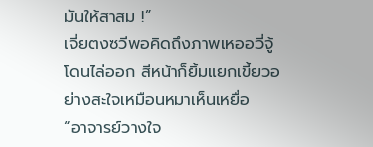มันให้สาสม !”
เจี่ยตงซวีพอคิดถึงภาพเหออวี่จู้โดนไล่ออก สีหน้าก็ยิ้มแยกเขี้ยวอย่างสะใจเหมือนหมาเห็นเหยื่อ
“อาจารย์วางใจ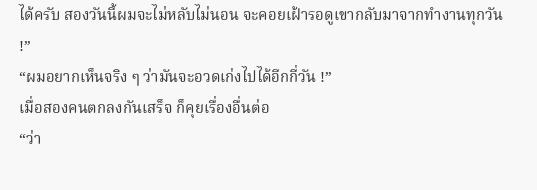ได้ครับ สองวันนี้ผมจะไม่หลับไม่นอน จะคอยเฝ้ารอดูเขากลับมาจากทำงานทุกวัน !”
“ผมอยากเห็นจริง ๆ ว่ามันจะอวดเก่งไปได้อีกกี่วัน !”
เมื่อสองคนตกลงกันเสร็จ ก็คุยเรื่องอื่นต่อ
“ว่า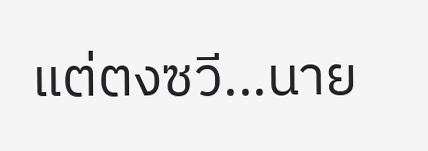แต่ตงซวี...นาย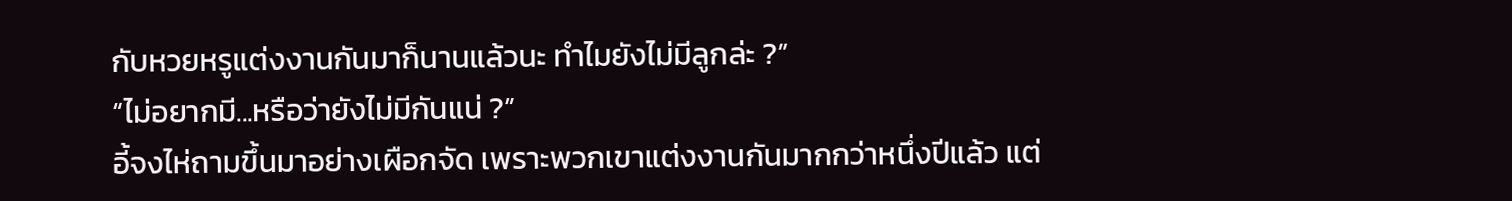กับหวยหรูแต่งงานกันมาก็นานแล้วนะ ทำไมยังไม่มีลูกล่ะ ?”
“ไม่อยากมี...หรือว่ายังไม่มีกันแน่ ?”
อี้จงไห่ถามขึ้นมาอย่างเผือกจัด เพราะพวกเขาแต่งงานกันมากกว่าหนึ่งปีแล้ว แต่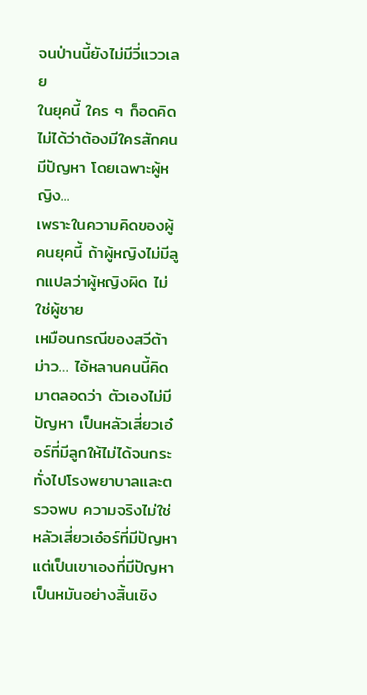จนป่านนี้ยังไม่มีวี่แววเลย
ในยุคนี้ ใคร ๆ ก็อดคิดไม่ได้ว่าต้องมีใครสักคนมีปัญหา โดยเฉพาะผู้หญิง...
เพราะในความคิดของผู้คนยุคนี้ ถ้าผู้หญิงไม่มีลูกแปลว่าผู้หญิงผิด ไม่ใช่ผู้ชาย
เหมือนกรณีของสวีต้าม่าว… ไอ้หลานคนนี้คิดมาตลอดว่า ตัวเองไม่มีปัญหา เป็นหลัวเสี่ยวเอ๋อร์ที่มีลูกให้ไม่ได้จนกระทั่งไปโรงพยาบาลและตรวจพบ ความจริงไม่ใช่หลัวเสี่ยวเอ๋อร์ที่มีปัญหา แต่เป็นเขาเองที่มีปัญหา เป็นหมันอย่างสิ้นเชิง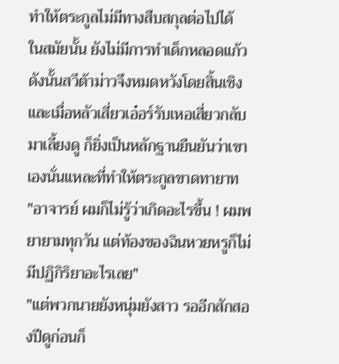ทำให้ตระกูลไม่มีทางสืบสกุลต่อไปได้
ในสมัยนั้น ยังไม่มีการทำเด็กหลอดแก้ว ดังนั้นสวีต้าม่าวจึงหมดหวังโดยสิ้นเชิง
และเมื่อหลัวเสี่ยวเอ๋อร์รับเหอเสี่ยวกลับมาเลี้ยงดู ก็ยิ่งเป็นหลักฐานยืนยันว่าเขาเองนั่นแหละที่ทำให้ตระกูลขาดทายาท
"อาจารย์ ผมก็ไม่รู้ว่าเกิดอะไรขึ้น ! ผมพยายามทุกวัน แต่ท้องของฉินหวยหรูก็ไม่มีปฏิกิริยาอะไรเลย"
"แต่พวกนายยังหนุ่มยังสาว รออีกสักสองปีดูก่อนก็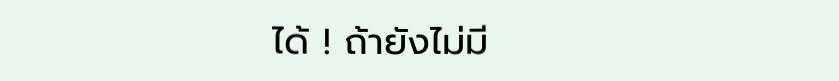ได้ ! ถ้ายังไม่มี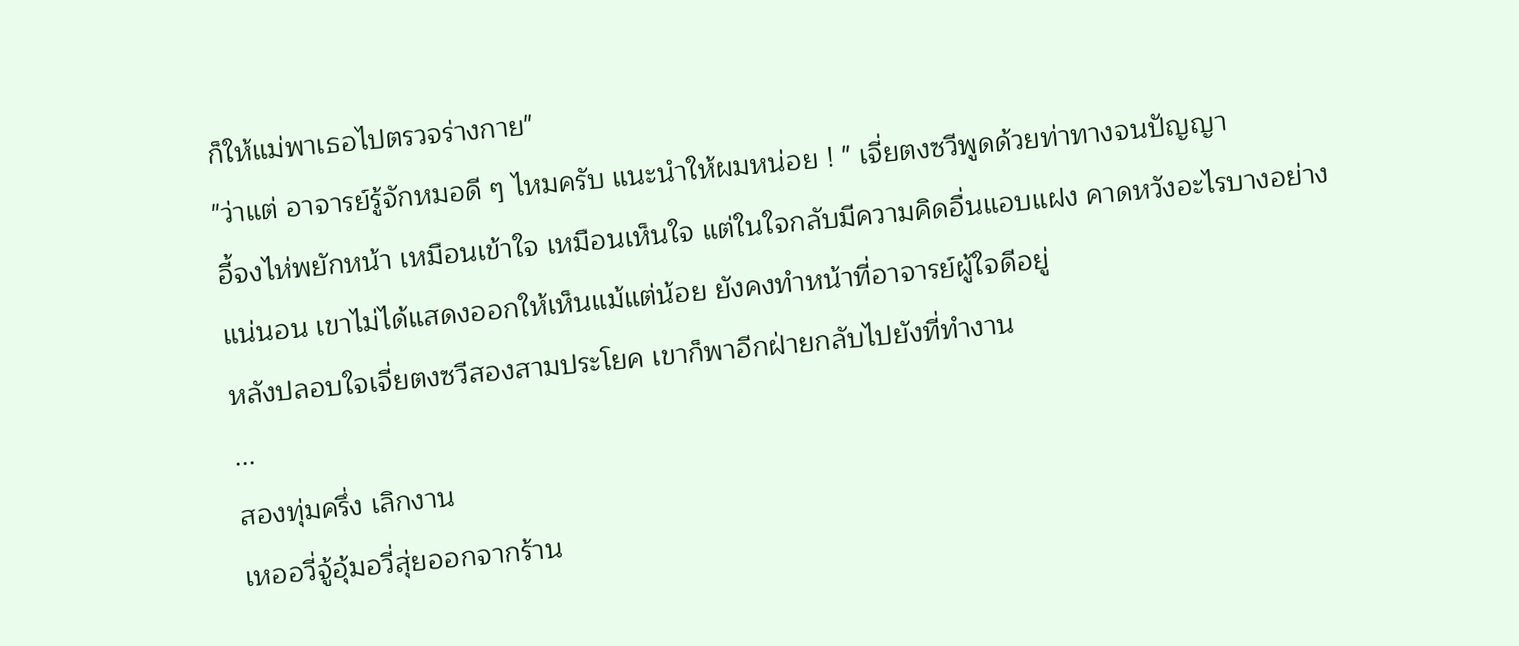ก็ให้แม่พาเธอไปตรวจร่างกาย"
"ว่าแต่ อาจารย์รู้จักหมอดี ๆ ไหมครับ แนะนำให้ผมหน่อย ! " เจี่ยตงซวีพูดด้วยท่าทางจนปัญญา
อี้จงไห่พยักหน้า เหมือนเข้าใจ เหมือนเห็นใจ แต่ในใจกลับมีความคิดอื่นแอบแฝง คาดหวังอะไรบางอย่าง
แน่นอน เขาไม่ได้แสดงออกให้เห็นแม้แต่น้อย ยังคงทำหน้าที่อาจารย์ผู้ใจดีอยู่
หลังปลอบใจเจี่ยตงซวีสองสามประโยค เขาก็พาอีกฝ่ายกลับไปยังที่ทำงาน
...
สองทุ่มครึ่ง เลิกงาน
เหออวี่จู้อุ้มอวี่สุ่ยออกจากร้าน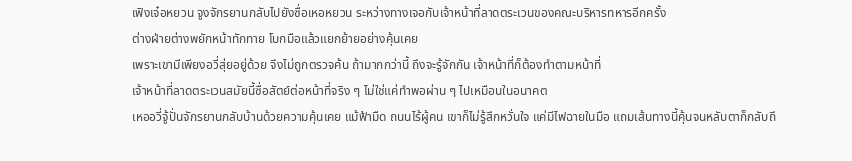เฟิงเจ๋อหยวน จูงจักรยานกลับไปยังซื่อเหอหยวน ระหว่างทางเจอกับเจ้าหน้าที่ลาดตระเวนของคณะบริหารทหารอีกครั้ง
ต่างฝ่ายต่างพยักหน้าทักทาย โบกมือแล้วแยกย้ายอย่างคุ้นเคย
เพราะเขามีเพียงอวี่สุ่ยอยู่ด้วย จึงไม่ถูกตรวจค้น ถ้ามากกว่านี้ ถึงจะรู้จักกัน เจ้าหน้าที่ก็ต้องทำตามหน้าที่
เจ้าหน้าที่ลาดตระเวนสมัยนี้ซื่อสัตย์ต่อหน้าที่จริง ๆ ไม่ใช่แค่ทำพอผ่าน ๆ ไปเหมือนในอนาคต
เหออวี่จู้ปั่นจักรยานกลับบ้านด้วยความคุ้นเคย แม้ฟ้ามืด ถนนไร้ผู้คน เขาก็ไม่รู้สึกหวั่นใจ แค่มีไฟฉายในมือ แถมเส้นทางนี้คุ้นจนหลับตาก็กลับถึ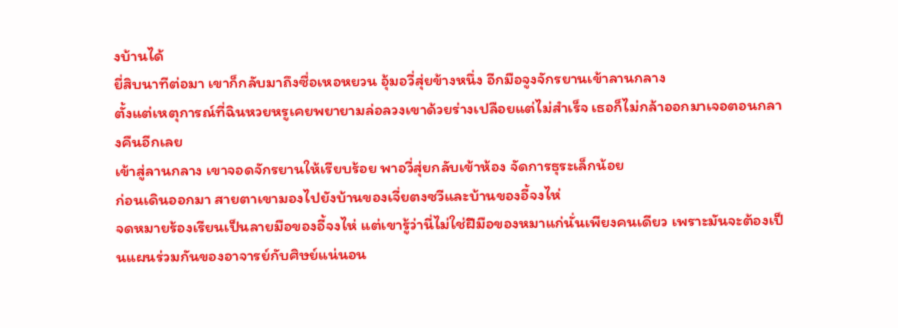งบ้านได้
ยี่สิบนาทีต่อมา เขาก็กลับมาถึงซื่อเหอหยวน อุ้มอวี่สุ่ยข้างหนึ่ง อีกมือจูงจักรยานเข้าลานกลาง
ตั้งแต่เหตุการณ์ที่ฉินหวยหรูเคยพยายามล่อลวงเขาด้วยร่างเปลือยแต่ไม่สำเร็จ เธอก็ไม่กล้าออกมาเจอตอนกลางคืนอีกเลย
เข้าสู่ลานกลาง เขาจอดจักรยานให้เรียบร้อย พาอวี่สุ่ยกลับเข้าห้อง จัดการธุระเล็กน้อย
ก่อนเดินออกมา สายตาเขามองไปยังบ้านของเจี่ยตงซวีและบ้านของอี้จงไห่
จดหมายร้องเรียนเป็นลายมือของอี้จงไห่ แต่เขารู้ว่านี่ไม่ใช่ฝีมือของหมาแก่นั่นเพียงคนเดียว เพราะมันจะต้องเป็นแผนร่วมกันของอาจารย์กับศิษย์แน่นอน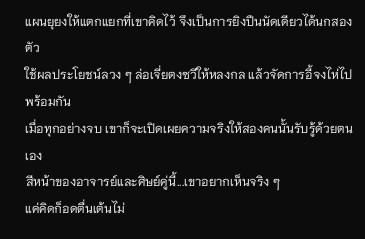แผนยุยงให้แตกแยกที่เขาคิดไว้ จึงเป็นการยิงปืนนัดเดียวได้นกสองตัว
ใช้ผลประโยชน์ลวง ๆ ล่อเจี่ยตงซวีให้หลงกล แล้วจัดการอี้จงไห่ไปพร้อมกัน
เมื่อทุกอย่างจบ เขาก็จะเปิดเผยความจริงให้สองคนนั้นรับรู้ด้วยตนเอง
สีหน้าของอาจารย์และศิษย์คู่นี้...เขาอยากเห็นจริง ๆ
แค่คิดก็อดตื่นเต้นไม่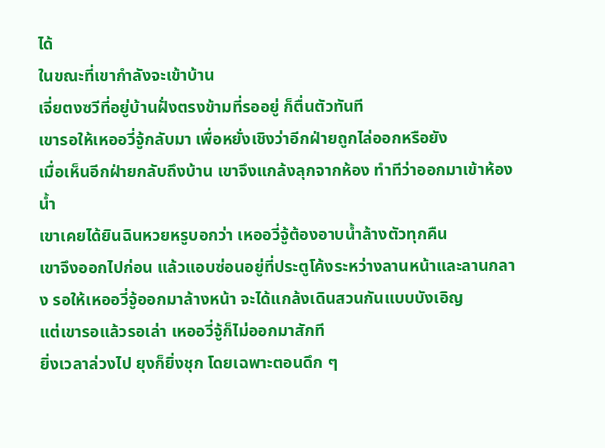ได้
ในขณะที่เขากำลังจะเข้าบ้าน
เจี่ยตงซวีที่อยู่บ้านฝั่งตรงข้ามที่รออยู่ ก็ตื่นตัวทันที
เขารอให้เหออวี่จู้กลับมา เพื่อหยั่งเชิงว่าอีกฝ่ายถูกไล่ออกหรือยัง
เมื่อเห็นอีกฝ่ายกลับถึงบ้าน เขาจึงแกล้งลุกจากห้อง ทำทีว่าออกมาเข้าห้องน้ำ
เขาเคยได้ยินฉินหวยหรูบอกว่า เหออวี่จู้ต้องอาบน้ำล้างตัวทุกคืน
เขาจึงออกไปก่อน แล้วแอบซ่อนอยู่ที่ประตูโค้งระหว่างลานหน้าและลานกลาง รอให้เหออวี่จู้ออกมาล้างหน้า จะได้แกล้งเดินสวนกันแบบบังเอิญ
แต่เขารอแล้วรอเล่า เหออวี่จู้ก็ไม่ออกมาสักที
ยิ่งเวลาล่วงไป ยุงก็ยิ่งชุก โดยเฉพาะตอนดึก ๆ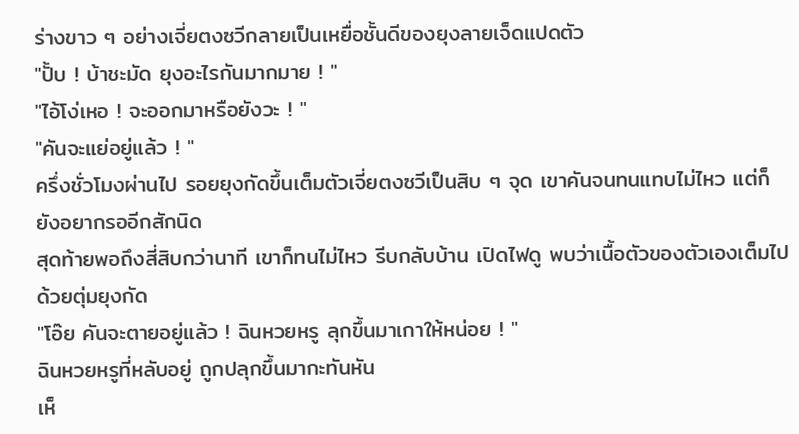ร่างขาว ๆ อย่างเจี่ยตงซวีกลายเป็นเหยื่อชั้นดีของยุงลายเจ็ดแปดตัว
"ปั้บ ! บ้าชะมัด ยุงอะไรกันมากมาย ! "
"ไอ้โง่เหอ ! จะออกมาหรือยังวะ ! "
"คันจะแย่อยู่แล้ว ! "
ครึ่งชั่วโมงผ่านไป รอยยุงกัดขึ้นเต็มตัวเจี่ยตงซวีเป็นสิบ ๆ จุด เขาคันจนทนแทบไม่ไหว แต่ก็ยังอยากรออีกสักนิด
สุดท้ายพอถึงสี่สิบกว่านาที เขาก็ทนไม่ไหว รีบกลับบ้าน เปิดไฟดู พบว่าเนื้อตัวของตัวเองเต็มไปด้วยตุ่มยุงกัด
"โอ๊ย คันจะตายอยู่แล้ว ! ฉินหวยหรู ลุกขึ้นมาเกาให้หน่อย ! "
ฉินหวยหรูที่หลับอยู่ ถูกปลุกขึ้นมากะทันหัน
เห็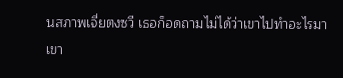นสภาพเจี่ยตงซวี เธอก็อดถามไม่ได้ว่าเขาไปทำอะไรมา
เขา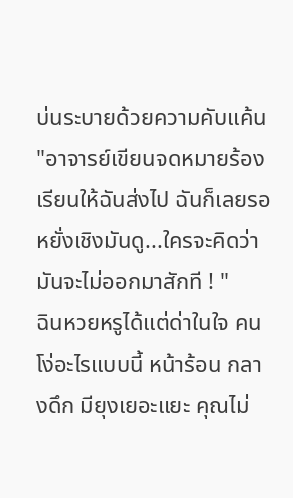บ่นระบายด้วยความคับแค้น "อาจารย์เขียนจดหมายร้องเรียนให้ฉันส่งไป ฉันก็เลยรอหยั่งเชิงมันดู...ใครจะคิดว่ามันจะไม่ออกมาสักที ! "
ฉินหวยหรูได้แต่ด่าในใจ คนโง่อะไรแบบนี้ หน้าร้อน กลางดึก มียุงเยอะแยะ คุณไม่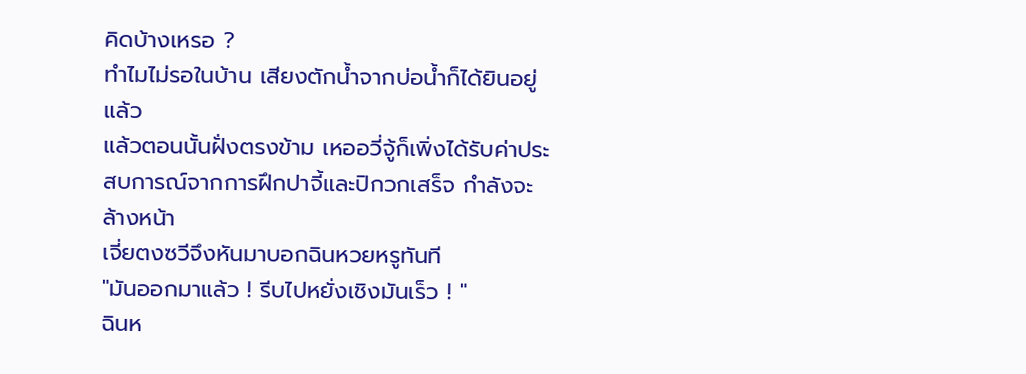คิดบ้างเหรอ ?
ทำไมไม่รอในบ้าน เสียงตักน้ำจากบ่อน้ำก็ได้ยินอยู่แล้ว
แล้วตอนนั้นฝั่งตรงข้าม เหออวี่จู้ก็เพิ่งได้รับค่าประสบการณ์จากการฝึกปาจี้และปิกวกเสร็จ กำลังจะล้างหน้า
เจี่ยตงซวีจึงหันมาบอกฉินหวยหรูทันที
"มันออกมาแล้ว ! รีบไปหยั่งเชิงมันเร็ว ! "
ฉินห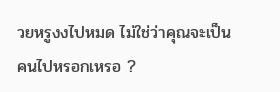วยหรูงงไปหมด ไม่ใช่ว่าคุณจะเป็นคนไปหรอกเหรอ ?